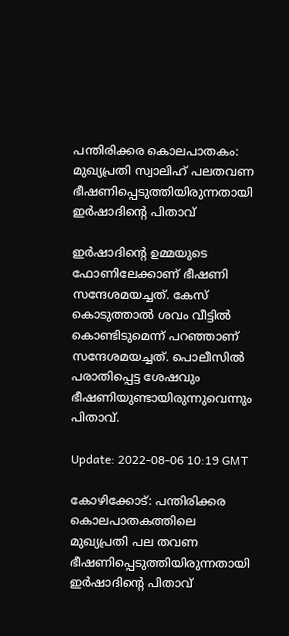പന്തിരിക്കര കൊലപാതകം: മുഖ്യപ്രതി സ്വാലിഹ് പലതവണ ഭീഷണിപ്പെടുത്തിയിരുന്നതായി ഇർഷാദിന്റെ പിതാവ്‌

ഇർഷാദിന്റെ ഉമ്മയുടെ ഫോണിലേക്കാണ് ഭീഷണി സന്ദേശമയച്ചത്. കേസ് കൊടുത്താൽ ശവം വീട്ടിൽ കൊണ്ടിടുമെന്ന് പറഞ്ഞാണ് സന്ദേശമയച്ചത്. പൊലീസിൽ പരാതിപ്പെട്ട ശേഷവും ഭീഷണിയുണ്ടായിരുന്നുവെന്നും പിതാവ്.

Update: 2022-08-06 10:19 GMT

കോഴിക്കോട്: പന്തിരിക്കര കൊലപാതകത്തിലെ മുഖ്യപ്രതി പല തവണ ഭീഷണിപ്പെടുത്തിയിരുന്നതായി ഇർഷാദിന്റെ പിതാവ്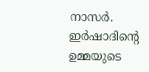നാസർ. ഇർഷാദിന്റെ ഉമ്മയുടെ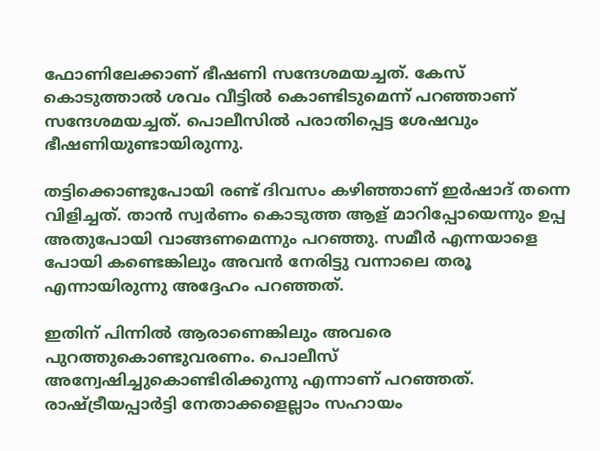ഫോണിലേക്കാണ് ഭീഷണി സന്ദേശമയച്ചത്. കേസ് കൊടുത്താൽ ശവം വീട്ടിൽ കൊണ്ടിടുമെന്ന് പറഞ്ഞാണ് സന്ദേശമയച്ചത്. പൊലീസിൽ പരാതിപ്പെട്ട ശേഷവും ഭീഷണിയുണ്ടായിരുന്നു.

തട്ടിക്കൊണ്ടുപോയി രണ്ട് ദിവസം കഴിഞ്ഞാണ് ഇർഷാദ് തന്നെ വിളിച്ചത്. താൻ സ്വർണം കൊടുത്ത ആള് മാറിപ്പോയെന്നും ഉപ്പ അതുപോയി വാങ്ങണമെന്നും പറഞ്ഞു. സമീർ എന്നയാളെ പോയി കണ്ടെങ്കിലും അവൻ നേരിട്ടു വന്നാലെ തരൂ എന്നായിരുന്നു അദ്ദേഹം പറഞ്ഞത്.

ഇതിന് പിന്നിൽ ആരാണെങ്കിലും അവരെ പുറത്തുകൊണ്ടുവരണം. പൊലീസ് അന്വേഷിച്ചുകൊണ്ടിരിക്കുന്നു എന്നാണ് പറഞ്ഞത്. രാഷ്ട്രീയപ്പാർട്ടി നേതാക്കളെല്ലാം സഹായം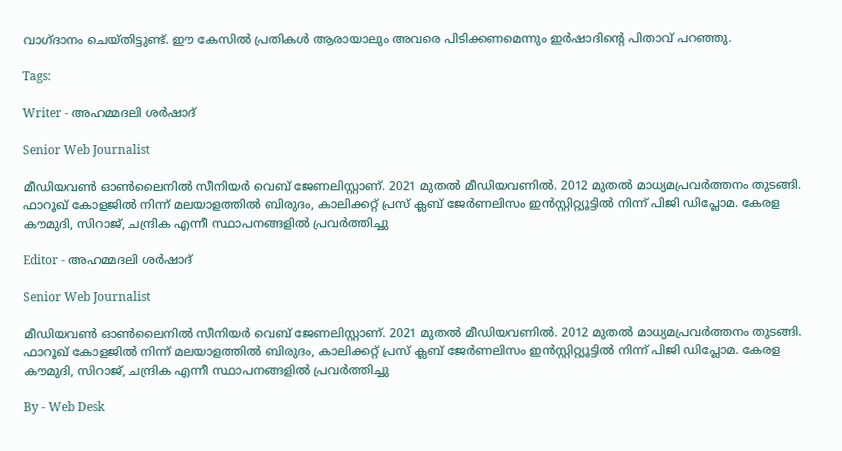വാഗ്ദാനം ചെയ്തിട്ടുണ്ട്. ഈ കേസിൽ പ്രതികൾ ആരായാലും അവരെ പിടിക്കണമെന്നും ഇർഷാദിന്റെ പിതാവ് പറഞ്ഞു.

Tags:

Writer - അഹമ്മദലി ശര്‍ഷാദ്

Senior Web Journalist

മീഡിയവൺ ഓൺലൈനിൽ സീനിയർ വെബ് ജേണലിസ്റ്റാണ്. 2021 മുതൽ മീഡിയവണിൽ. 2012 മുതൽ മാധ്യമപ്രവർത്തനം തുടങ്ങി. ഫാറൂഖ് കോളജിൽ നിന്ന് മലയാളത്തിൽ ബിരുദം, കാലിക്കറ്റ് പ്രസ് ക്ലബ് ജേർണലിസം ഇൻസ്റ്റിറ്റ്യൂട്ടിൽ നിന്ന് പിജി ഡിപ്ലോമ. കേരള കൗമുദി, സിറാജ്, ചന്ദ്രിക എന്നീ സ്ഥാപനങ്ങളിൽ പ്രവർത്തിച്ചു

Editor - അഹമ്മദലി ശര്‍ഷാദ്

Senior Web Journalist

മീഡിയവൺ ഓൺലൈനിൽ സീനിയർ വെബ് ജേണലിസ്റ്റാണ്. 2021 മുതൽ മീഡിയവണിൽ. 2012 മുതൽ മാധ്യമപ്രവർത്തനം തുടങ്ങി. ഫാറൂഖ് കോളജിൽ നിന്ന് മലയാളത്തിൽ ബിരുദം, കാലിക്കറ്റ് പ്രസ് ക്ലബ് ജേർണലിസം ഇൻസ്റ്റിറ്റ്യൂട്ടിൽ നിന്ന് പിജി ഡിപ്ലോമ. കേരള കൗമുദി, സിറാജ്, ചന്ദ്രിക എന്നീ സ്ഥാപനങ്ങളിൽ പ്രവർത്തിച്ചു

By - Web Desk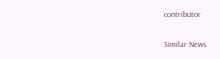contributor

Similar News